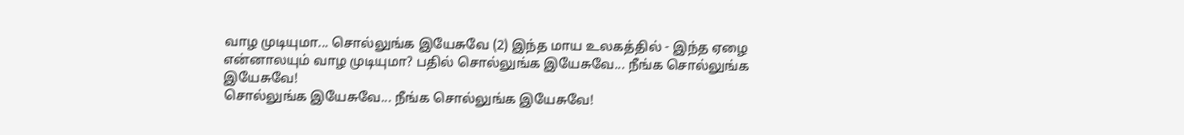வாழ முடியுமா... சொல்லுங்க இயேசுவே (2) இந்த மாய உலகத்தில் - இந்த ஏழை என்னாலயும் வாழ முடியுமா? பதில் சொல்லுங்க இயேசுவே... நீங்க சொல்லுங்க இயேசுவே!
சொல்லுங்க இயேசுவே... நீங்க சொல்லுங்க இயேசுவே!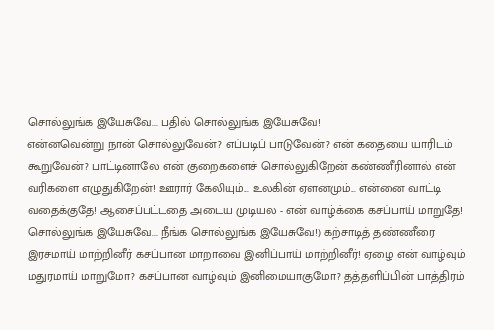சொல்லுங்க இயேசுவே... பதில் சொல்லுங்க இயேசுவே!
என்னவென்று நான் சொல்லுவேன்? எப்படிப் பாடுவேன்? என் கதையை யாரிடம் கூறுவேன்? பாட்டினாலே என் குறைகளைச் சொல்லுகிறேன் கண்ணீரினால் என் வரிகளை எழுதுகிறேன்! ஊரார் கேலியும்... உலகின் ஏளனமும்... என்னை வாட்டி வதைக்குதே! ஆசைப்பட்டதை அடைய முடியல - என் வாழ்க்கை கசப்பாய் மாறுதே! சொல்லுங்க இயேசுவே... நீங்க சொல்லுங்க இயேசுவே!) கற்சாடித் தண்ணீரை இரசமாய் மாற்றினீர் கசப்பான மாறாவை இனிப்பாய் மாற்றினீர்! ஏழை என் வாழ்வும் மதுரமாய் மாறுமோ? கசப்பான வாழ்வும் இனிமையாகுமோ? தத்தளிப்பின் பாத்திரம்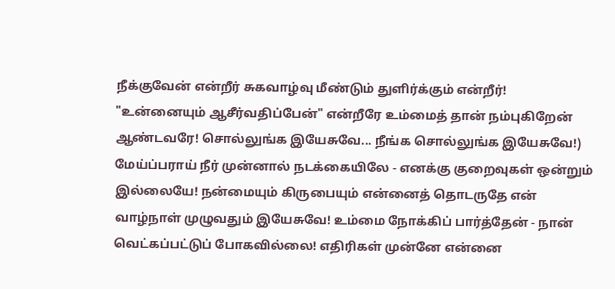நீக்குவேன் என்றீர் சுகவாழ்வு மீண்டும் துளிர்க்கும் என்றீர்! "உன்னையும் ஆசீர்வதிப்பேன்" என்றீரே உம்மைத் தான் நம்புகிறேன் ஆண்டவரே! சொல்லுங்க இயேசுவே... நீங்க சொல்லுங்க இயேசுவே!)
மேய்ப்பராய் நீர் முன்னால் நடக்கையிலே - எனக்கு குறைவுகள் ஒன்றும் இல்லையே! நன்மையும் கிருபையும் என்னைத் தொடருதே என் வாழ்நாள் முழுவதும் இயேசுவே! உம்மை நோக்கிப் பார்த்தேன் - நான் வெட்கப்பட்டுப் போகவில்லை! எதிரிகள் முன்னே என்னை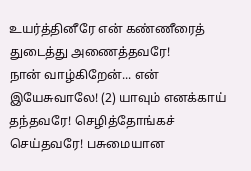உயர்த்தினீரே என் கண்ணீரைத் துடைத்து அணைத்தவரே!
நான் வாழ்கிறேன்... என் இயேசுவாலே! (2) யாவும் எனக்காய் தந்தவரே! செழித்தோங்கச் செய்தவரே! பசுமையான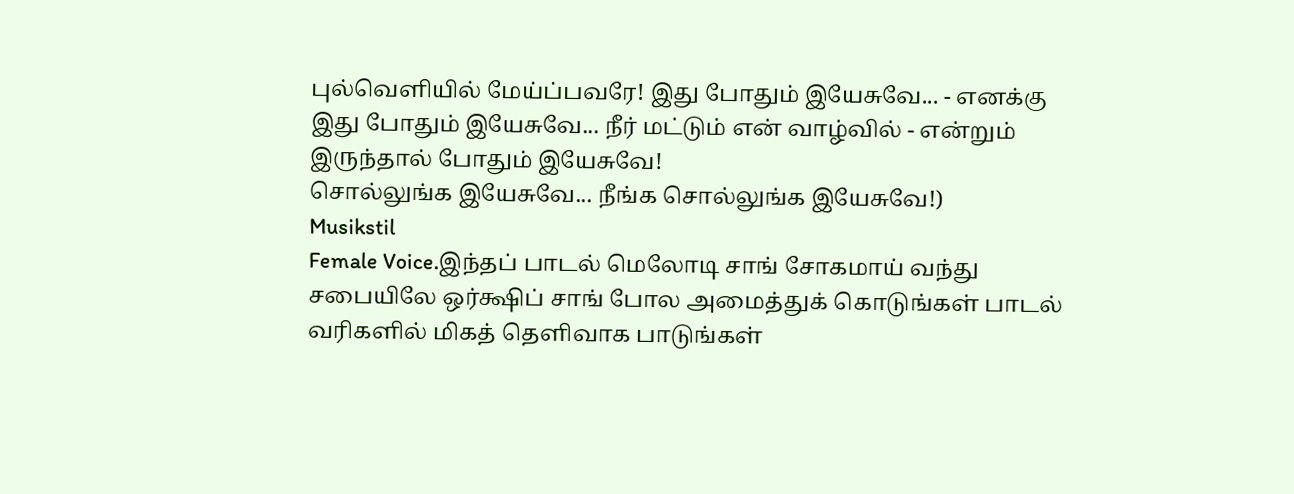புல்வெளியில் மேய்ப்பவரே! இது போதும் இயேசுவே... - எனக்கு இது போதும் இயேசுவே... நீர் மட்டும் என் வாழ்வில் - என்றும் இருந்தால் போதும் இயேசுவே!
சொல்லுங்க இயேசுவே... நீங்க சொல்லுங்க இயேசுவே!)
Musikstil
Female Voice.இந்தப் பாடல் மெலோடி சாங் சோகமாய் வந்து சபையிலே ஒர்க்ஷிப் சாங் போல அமைத்துக் கொடுங்கள் பாடல் வரிகளில் மிகத் தெளிவாக பாடுங்கள்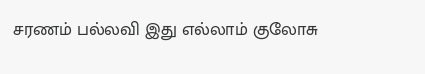சரணம் பல்லவி இது எல்லாம் குலோசு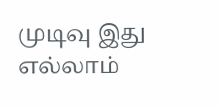முடிவு இது எல்லாம்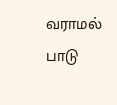வராமல் பாடு